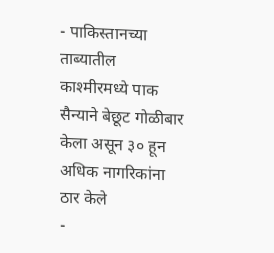- पाकिस्तानच्या ताब्यातील काश्मीरमध्ये पाक सैन्याने बेछूट गोळीबार केला असून ३० हून अधिक नागरिकांना ठार केले
-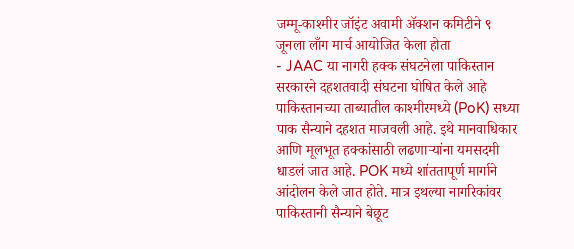जम्मू-काश्मीर जॉइंट अवामी ॲक्शन कमिटीने ९ जूनला लाँग मार्च आयोजित केला होता
- JAAC या नागरी हक्क संघटनेला पाकिस्तान सरकारने दहशतवादी संघटना घोषित केले आहे
पाकिस्तानच्या ताब्यातील काश्मीरमध्ये (PoK) सध्या पाक सैन्याने दहशत माजवली आहे. इथे मानवाधिकार आणि मूलभूत हक्कांसाठी लढणाऱ्यांना यमसदमी धाडलं जात आहे. POK मध्ये शांततापूर्ण मार्गाने आंदोलन केले जात होते. मात्र इथल्या नागरिकांवर पाकिस्तानी सैन्याने बेछूट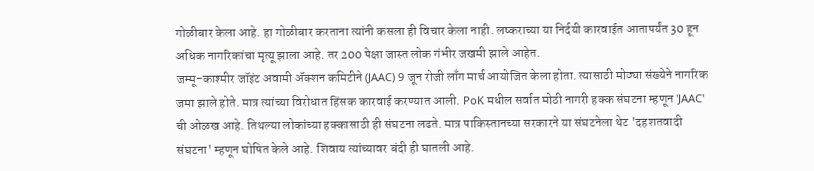गोळीबार केला आहे. हा गोळीबार करताना त्यांनी कसला ही विचार केला नाही. लष्कराच्या या निर्दयी कारवाईत आतापर्यंत 30 हून अधिक नागरिकांचा मृत्यू झाला आहे. तर 200 पेक्षा जास्त लोक गंभीर जखमी झाले आहेत.
जम्मू-काश्मीर जॉइंट अवामी ॲक्शन कमिटीने (JAAC) 9 जून रोजी लाँग मार्च आयोजित केला होता. त्यासाठी मोठ्या संख्येने नागरिक जमा झाले होते. मात्र त्यांच्या विरोधात हिंसक कारवाई करण्यात आली. PoK मधील सर्वात मोठी नागरी हक्क संघटना म्हणून 'JAAC' ची ओळख आहे. तिथल्या लोकांच्या हक्कासाठी ही संघटना लढते. मात्र पाकिस्तानच्या सरकारने या संघटनेला थेट 'दहशतवादी संघटना' म्हणून घोषित केले आहे. शिवाय त्यांच्यावर बंदी ही घातली आहे.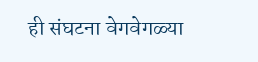ही संघटना वेगवेगळ्या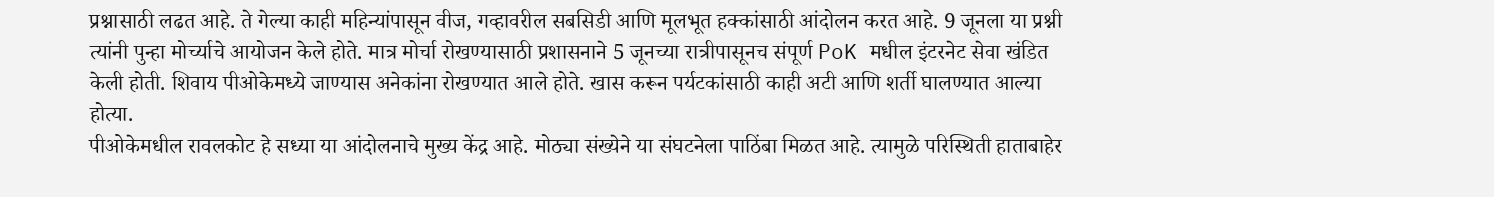प्रश्नासाठी लढत आहे. ते गेल्या काही महिन्यांपासून वीज, गव्हावरील सबसिडी आणि मूलभूत हक्कांसाठी आंदोलन करत आहे. 9 जूनला या प्रश्नी त्यांनी पुन्हा मोर्च्याचे आयोजन केले होते. मात्र मोर्चा रोखण्यासाठी प्रशासनाने 5 जूनच्या रात्रीपासूनच संपूर्ण PoK मधील इंटरनेट सेवा खंडित केली होती. शिवाय पीओकेमध्ये जाण्यास अनेकांना रोखण्यात आले होते. खास करून पर्यटकांसाठी काही अटी आणि शर्ती घालण्यात आल्या होत्या.
पीओकेमधील रावलकोट हे सध्या या आंदोलनाचे मुख्य केंद्र आहे. मोठ्या संख्येने या संघटनेला पाठिंबा मिळत आहे. त्यामुळे परिस्थिती हाताबाहेर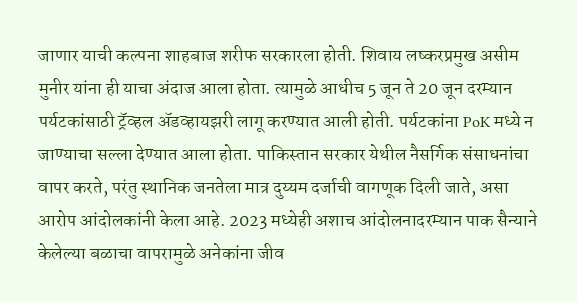जाणार याची कल्पना शाहबाज शरीफ सरकारला होती. शिवाय लष्करप्रमुख असीम मुनीर यांना ही याचा अंदाज आला होता. त्यामुळे आधीच 5 जून ते 20 जून दरम्यान पर्यटकांसाठी ट्रॅव्हल ॲडव्हायझरी लागू करण्यात आली होती. पर्यटकांना PoK मध्ये न जाण्याचा सल्ला देण्यात आला होता. पाकिस्तान सरकार येथील नैसर्गिक संसाधनांचा वापर करते, परंतु स्थानिक जनतेला मात्र दुय्यम दर्जाची वागणूक दिली जाते, असा आरोप आंदोलकांनी केला आहे. 2023 मध्येही अशाच आंदोलनादरम्यान पाक सैन्याने केलेल्या बळाचा वापरामुळे अनेकांना जीव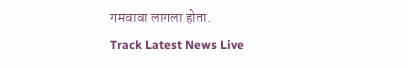गमवावा लागला होता.
Track Latest News Live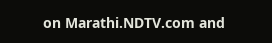on Marathi.NDTV.com and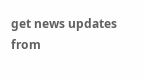get news updates from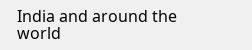India and around the world